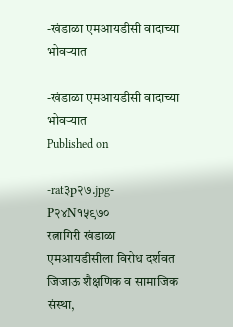-खंडाळा एमआयडीसी वादाच्या भोवऱ्यात

-खंडाळा एमआयडीसी वादाच्या भोवऱ्यात
Published on

-rat३p२७.jpg-
P२४N१५९७०
रत्नागिरी खंडाळा एमआयडीसीला विरोध दर्शवत जिजाऊ शैक्षणिक व सामाजिक संस्था,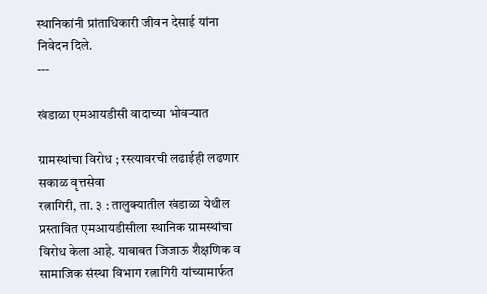स्थानिकांनी प्रांताधिकारी जीवन देसाई यांना निवेदन दिले.
---

खंडाळा एमआयडीसी वादाच्या भोवऱ्यात

ग्रामस्थांचा विरोध ; रस्त्यावरची लढाईही लढणार
सकाळ वृत्तसेवा
रत्नागिरी, ता. ३ : तालुक्यातील खंडाळा येथील प्रस्तावित एमआयडीसीला स्थानिक ग्रामस्थांचा विरोध केला आहे. याबाबत जिजाऊ शैक्षणिक व सामाजिक संस्था विभाग रत्नागिरी यांच्यामार्फत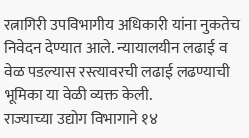रत्नागिरी उपविभागीय अधिकारी यांना नुकतेच निवेदन देण्यात आले. न्यायालयीन लढाई व वेळ पडल्यास रस्त्यावरची लढाई लढण्याची भूमिका या वेळी व्यक्त केली.
राज्याच्या उद्योग विभागाने १४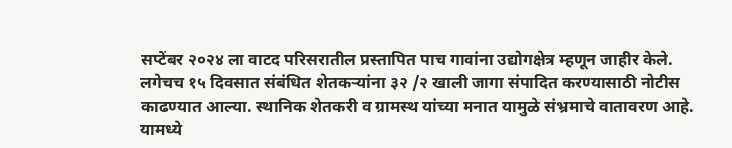सप्टेंबर २०२४ ला वाटद परिसरातील प्रस्तापित पाच गावांना उद्योगक्षेत्र म्हणून जाहीर केले. लगेचच १५ दिवसात संबंधित शेतकऱ्यांना ३२ /२ खाली जागा संपादित करण्यासाठी नोटीस काढण्यात आल्या. स्थानिक शेतकरी व ग्रामस्थ यांच्या मनात यामुळे संभ्रमाचे वातावरण आहे. यामध्ये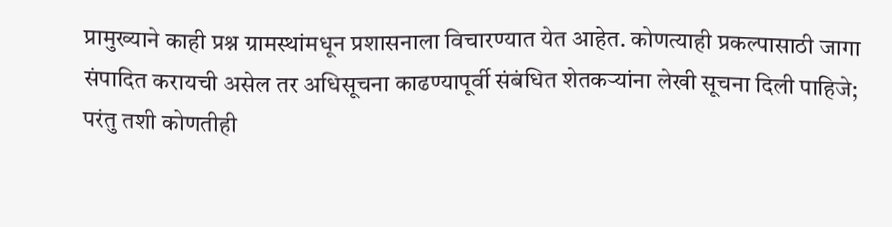प्रामुख्याने काही प्रश्न ग्रामस्थांमधून प्रशासनाला विचारण्यात येत आहेत. कोणत्याही प्रकल्पासाठी जागा संपादित करायची असेल तर अधिसूचना काढण्यापूर्वी संबंधित शेतकऱ्यांना लेखी सूचना दिली पाहिजे; परंतु तशी कोणतीही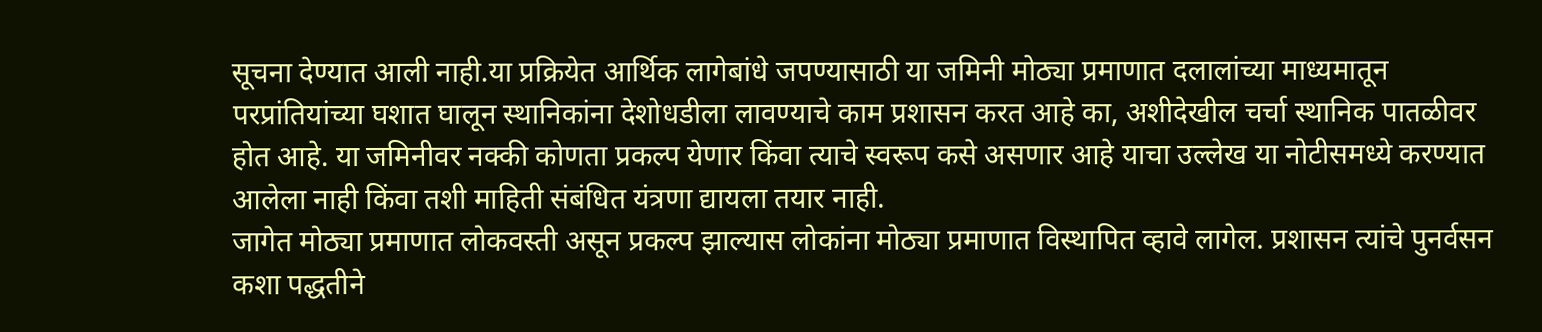सूचना देण्यात आली नाही.या प्रक्रियेत आर्थिक लागेबांधे जपण्यासाठी या जमिनी मोठ्या प्रमाणात दलालांच्या माध्यमातून परप्रांतियांच्या घशात घालून स्थानिकांना देशोधडीला लावण्याचे काम प्रशासन करत आहे का, अशीदेखील चर्चा स्थानिक पातळीवर होत आहे. या जमिनीवर नक्की कोणता प्रकल्प येणार किंवा त्याचे स्वरूप कसे असणार आहे याचा उल्लेख या नोटीसमध्ये करण्यात आलेला नाही किंवा तशी माहिती संबंधित यंत्रणा द्यायला तयार नाही.
जागेत मोठ्या प्रमाणात लोकवस्ती असून प्रकल्प झाल्यास लोकांना मोठ्या प्रमाणात विस्थापित व्हावे लागेल. प्रशासन त्यांचे पुनर्वसन कशा पद्धतीने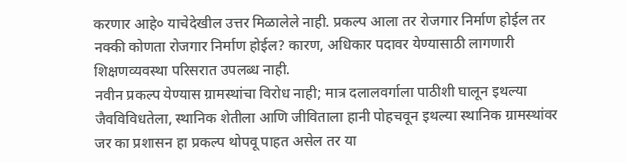करणार आहे० याचेदेखील उत्तर मिळालेले नाही. प्रकल्प आला तर रोजगार निर्माण होईल तर नक्की कोणता रोजगार निर्माण होईल? कारण, अधिकार पदावर येण्यासाठी लागणारी शिक्षणव्यवस्था परिसरात उपलब्ध नाही.
नवीन प्रकल्प येण्यास ग्रामस्थांचा विरोध नाही; मात्र दलालवर्गाला पाठीशी घालून इथल्या जैवविविधतेला, स्थानिक शेतीला आणि जीविताला हानी पोहचवून इथल्या स्थानिक ग्रामस्थांवर जर का प्रशासन हा प्रकल्प थोपवू पाहत असेल तर या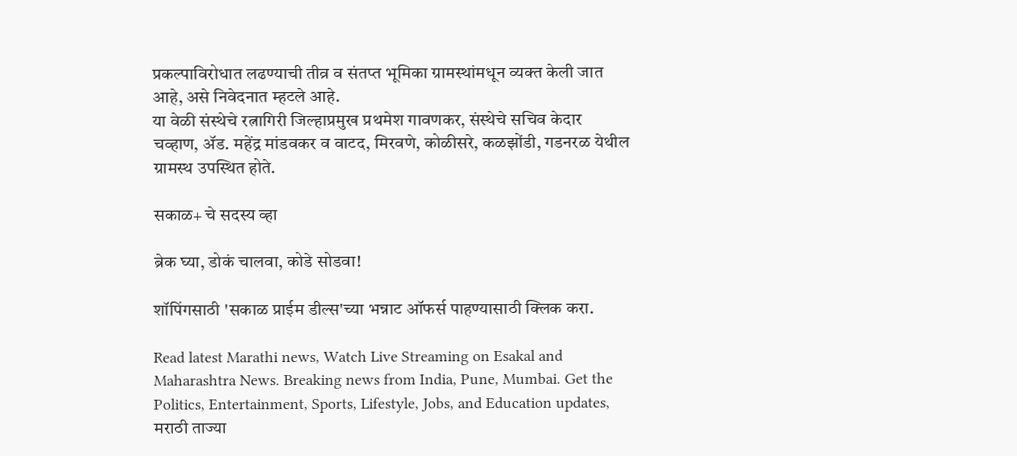प्रकल्पाविरोधात लढण्याची तीव्र व संतप्त भूमिका ग्रामस्थांमधून व्यक्त केली जात आहे, असे निवेदनात म्हटले आहे.
या वेळी संस्थेचे रत्नागिरी जिल्हाप्रमुख प्रथमेश गावणकर, संस्थेचे सचिव केदार चव्हाण, ॲड. महेंद्र मांडवकर व वाटद, मिरवणे, कोळीसरे, कळझोंडी, गडनरळ येथील ग्रामस्थ उपस्थित होते.

सकाळ+ चे सदस्य व्हा

ब्रेक घ्या, डोकं चालवा, कोडे सोडवा!

शॉपिंगसाठी 'सकाळ प्राईम डील्स'च्या भन्नाट ऑफर्स पाहण्यासाठी क्लिक करा.

Read latest Marathi news, Watch Live Streaming on Esakal and Maharashtra News. Breaking news from India, Pune, Mumbai. Get the Politics, Entertainment, Sports, Lifestyle, Jobs, and Education updates, मराठी ताज्या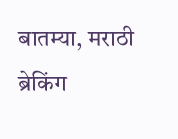बातम्या, मराठी ब्रेकिंग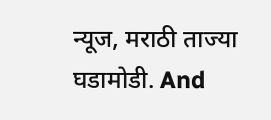न्यूज, मराठी ताज्या घडामोडी. And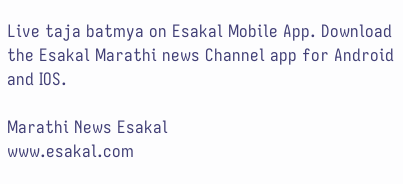Live taja batmya on Esakal Mobile App. Download the Esakal Marathi news Channel app for Android and IOS.

Marathi News Esakal
www.esakal.com